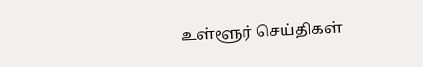உள்ளூர் செய்திகள்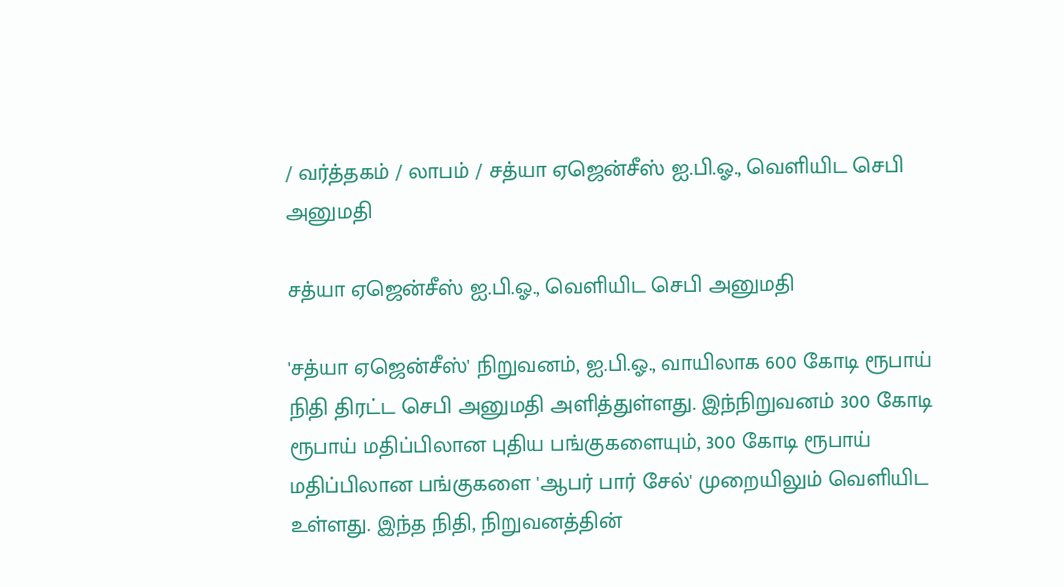/ வர்த்தகம் / லாபம் / சத்யா ஏஜென்சீஸ் ஐ.பி.ஓ., வெளியிட செபி அனுமதி

சத்யா ஏஜென்சீஸ் ஐ.பி.ஓ., வெளியிட செபி அனுமதி

'சத்யா ஏஜென்சீஸ்' நிறுவனம், ஐ.பி.ஓ., வாயிலாக 600 கோடி ரூபாய் நிதி திரட்ட செபி அனுமதி அளித்துள்ளது. இந்நிறுவனம் 300 கோடி ரூபாய் மதிப்பிலான புதிய பங்குகளையும், 300 கோடி ரூபாய் மதிப்பிலான பங்குகளை 'ஆபர் பார் சேல்' முறையிலும் வெளியிட உள்ளது. இந்த நிதி, நிறுவனத்தின்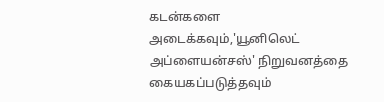கடன்களை அடைக்கவும்,'யூனிலெட் அப்ளையன்சஸ்' நிறுவனத்தை கையகப்படுத்தவும்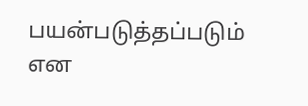பயன்படுத்தப்படும் என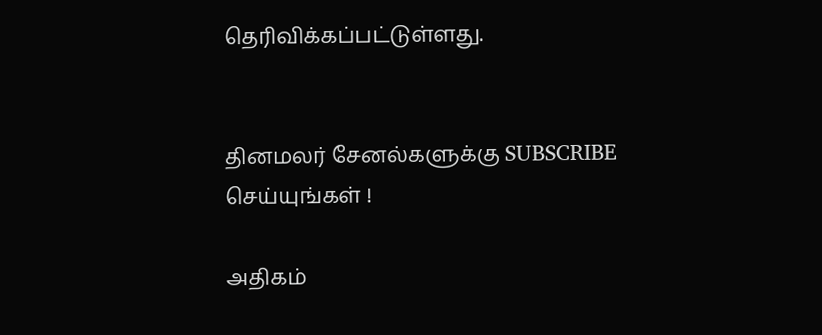தெரிவிக்கப்பட்டுள்ளது.


தினமலர் சேனல்களுக்கு SUBSCRIBE செய்யுங்கள் !

அதிகம்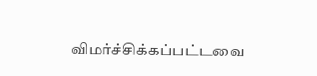விமர்ச்சிக்கப்பட்டவை